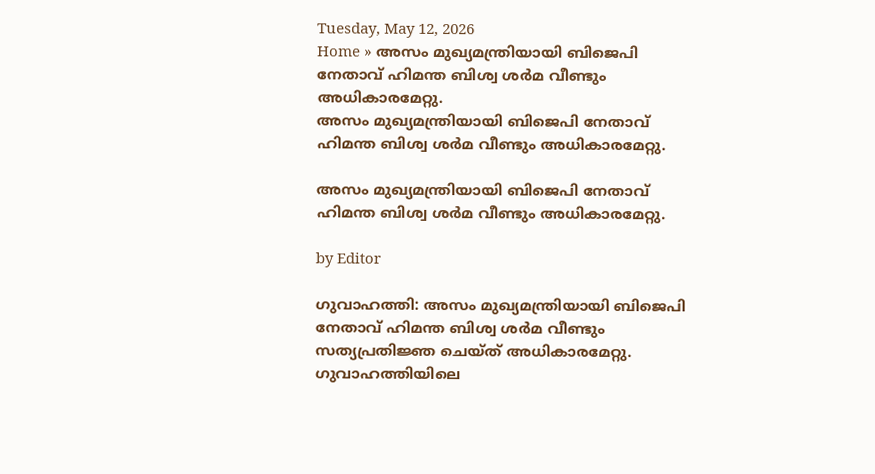Tuesday, May 12, 2026
Home » അസം മുഖ്യമന്ത്രിയായി ബിജെപി നേതാവ് ഹിമന്ത ബിശ്വ ശർമ വീണ്ടും അധികാരമേറ്റു.
അസം മുഖ്യമന്ത്രിയായി ബിജെപി നേതാവ് ഹിമന്ത ബിശ്വ ശർമ വീണ്ടും അധികാരമേറ്റു.

അസം മുഖ്യമന്ത്രിയായി ബിജെപി നേതാവ് ഹിമന്ത ബിശ്വ ശർമ വീണ്ടും അധികാരമേറ്റു.

by Editor

ഗുവാഹത്തി: അസം മുഖ്യമന്ത്രിയായി ബിജെപി നേതാവ് ഹിമന്ത ബിശ്വ ശർമ വീണ്ടും സത്യപ്രതിജ്ഞ ചെയ്ത് അധികാരമേറ്റു. ഗുവാഹത്തിയിലെ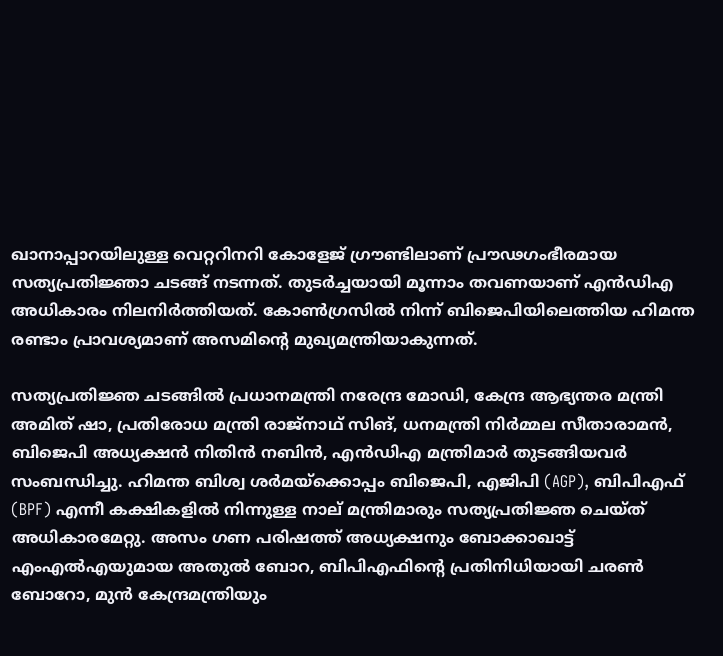ഖാനാപ്പാറയിലുള്ള വെറ്ററിനറി കോളേജ് ഗ്രൗണ്ടിലാണ് പ്രൗഢഗംഭീരമായ സത്യപ്രതിജ്ഞാ ചടങ്ങ് നടന്നത്. തുടർച്ചയായി മൂന്നാം തവണയാണ് എൻഡിഎ അധികാരം നിലനിർത്തിയത്. കോൺഗ്രസിൽ നിന്ന് ബിജെപിയിലെത്തിയ ഹിമന്ത രണ്ടാം പ്രാവശ്യമാണ് അസമിൻ്റെ മുഖ്യമന്ത്രിയാകുന്നത്.

സത്യപ്രതിജ്ഞ ചടങ്ങിൽ പ്രധാനമന്ത്രി നരേന്ദ്ര മോഡി, കേന്ദ്ര ആഭ്യന്തര മന്ത്രി അമിത് ഷാ, പ്രതിരോധ മന്ത്രി രാജ്‌നാഥ് സിങ്, ധനമന്ത്രി നിർമ്മല സീതാരാമൻ, ബിജെപി അധ്യക്ഷൻ നിതിൻ നബിൻ, എൻഡിഎ മന്ത്രിമാർ തുടങ്ങിയവർ സംബന്ധിച്ചു. ഹിമന്ത ബിശ്വ ശർമയ്‌ക്കൊപ്പം ബിജെപി, എജിപി (AGP), ബിപിഎഫ് (BPF) എന്നീ കക്ഷികളിൽ നിന്നുള്ള നാല് മന്ത്രിമാരും സത്യപ്രതിജ്ഞ ചെയ്ത് അധികാരമേറ്റു. അസം ഗണ പരിഷത്ത് അധ്യക്ഷനും ബോക്കാഖാട്ട് എംഎൽഎയുമായ അതുൽ ബോറ, ബിപിഎഫിന്റെ പ്രതിനിധിയായി ചരൺ ബോറോ, മുൻ കേന്ദ്രമന്ത്രിയും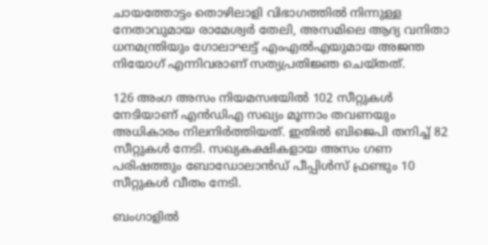ചായത്തോട്ടം തൊഴിലാളി വിഭാഗത്തിൽ നിന്നുള്ള നേതാവുമായ രാമേശ്വർ തേലി, അസമിലെ ആദ്യ വനിതാ ധനമന്ത്രിയും ഗോലാഘട്ട് എംഎൽഎയുമായ അജന്ത നിയോഗ് എന്നിവരാണ് സത്യപ്രതിജ്ഞ ചെയ്തത്.

126 അംഗ അസം നിയമസഭയിൽ 102 സീറ്റുകൾ നേടിയാണ് എൻഡിഎ സഖ്യം മൂന്നാം തവണയും അധികാരം നിലനിർത്തിയത്. ഇതിൽ ബിജെപി തനിച്ച് 82 സീറ്റുകൾ നേടി. സഖ്യകക്ഷികളായ അസം ഗണ പരിഷത്തും ബോഡോലാൻഡ് പീപ്പിൾസ് ഫ്രണ്ടും 10 സീറ്റുകൾ വീതം നേടി.

ബംഗാളിൽ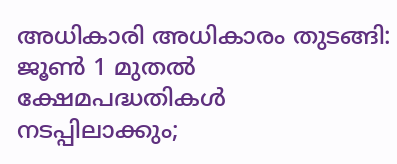അധികാരി അധികാരം തുടങ്ങി: ജൂൺ 1 മുതൽ ക്ഷേമപദ്ധതികൾ നടപ്പിലാക്കും;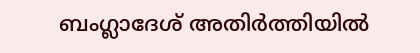ബംഗ്ലാദേശ് അതിർത്തിയിൽ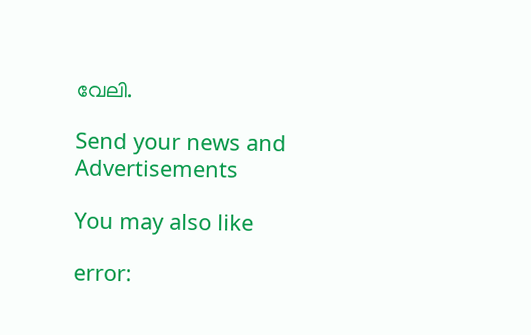വേലി.

Send your news and Advertisements

You may also like

error: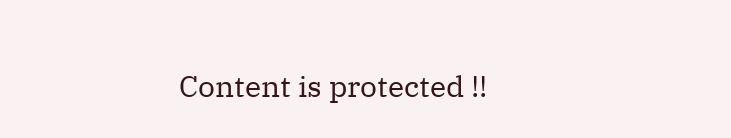Content is protected !!